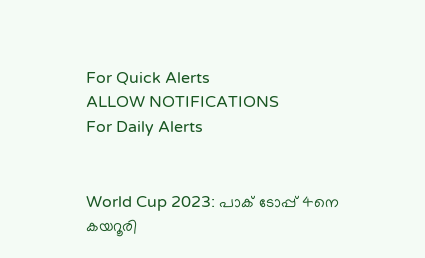For Quick Alerts
ALLOW NOTIFICATIONS
For Daily Alerts


World Cup 2023: പാക് ടോപ്പ് 4നെ കയറൂരി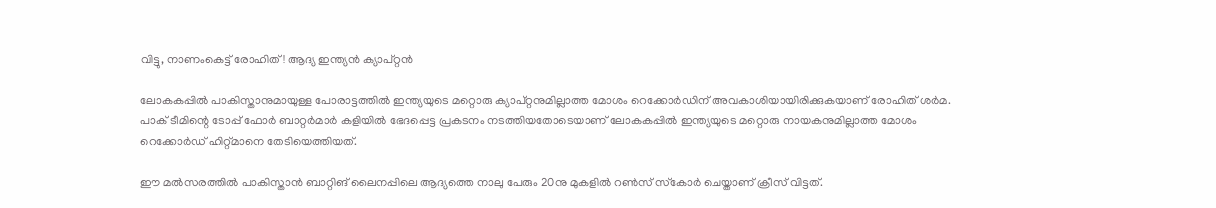വിട്ടു, നാണംകെട്ട് രോഹിത്! ആദ്യ ഇന്ത്യന്‍ ക്യാപ്റ്റന്‍

ലോകകപ്പില്‍ പാകിസ്താനുമായുള്ള പോരാട്ടത്തില്‍ ഇന്ത്യയുടെ മറ്റൊരു ക്യാപ്റ്റനുമില്ലാത്ത മോശം റെക്കോര്‍ഡിന് അവകാശിയായിരിക്കുകയാണ് രോഹിത് ശര്‍മ. പാക് ടീമിന്റെ ടോപ്പ് ഫോര്‍ ബാറ്റര്‍മാര്‍ കളിയില്‍ ഭേദപ്പെട്ട പ്രകടനം നടത്തിയതോടെയാണ് ലോകകപ്പില്‍ ഇന്ത്യയുടെ മറ്റൊരു നായകനുമില്ലാത്ത മോശം റെക്കോര്‍ഡ് ഹിറ്റ്മാനെ തേടിയെത്തിയത്.

ഈ മല്‍സരത്തില്‍ പാകിസ്താന്‍ ബാറ്റിങ് ലൈനപ്പിലെ ആദ്യത്തെ നാലു പേരും 20നു മുകളില്‍ റണ്‍സ് സ്‌കോര്‍ ചെയ്താണ് ക്രീസ് വിട്ടത്.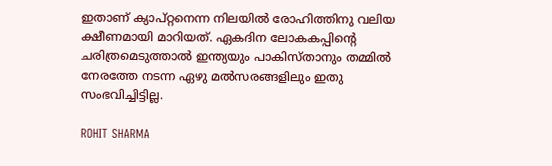ഇതാണ് ക്യാപ്റ്റനെന്ന നിലയില്‍ രോഹിത്തിനു വലിയ ക്ഷീണമായി മാറിയത്. ഏകദിന ലോകകപ്പിന്റെ ചരിത്രമെടുത്താല്‍ ഇന്ത്യയും പാകിസ്താനും തമ്മില്‍ നേരത്തേ നടന്ന ഏഴു മല്‍സരങ്ങളിലും ഇതു സംഭവിച്ചിട്ടില്ല.

ROHIT SHARMA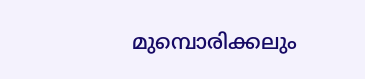മുമ്പൊരിക്കലും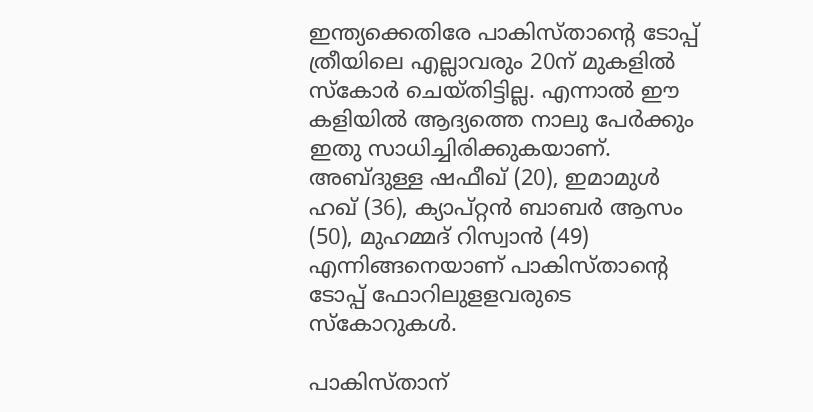ഇന്ത്യക്കെതിരേ പാകിസ്താന്റെ ടോപ്പ് ത്രീയിലെ എല്ലാവരും 20ന് മുകളില്‍ സ്‌കോര്‍ ചെയ്തിട്ടില്ല. എന്നാല്‍ ഈ കളിയില്‍ ആദ്യത്തെ നാലു പേര്‍ക്കും ഇതു സാധിച്ചിരിക്കുകയാണ്. അബ്ദുള്ള ഷഫീഖ് (20), ഇമാമുള്‍ ഹഖ് (36), ക്യാപ്റ്റന്‍ ബാബര്‍ ആസം (50), മുഹമ്മദ് റിസ്വാന്‍ (49) എന്നിങ്ങനെയാണ് പാകിസ്താന്റെ ടോപ്പ് ഫോറിലുളളവരുടെ സ്‌കോറുകള്‍.

പാകിസ്താന്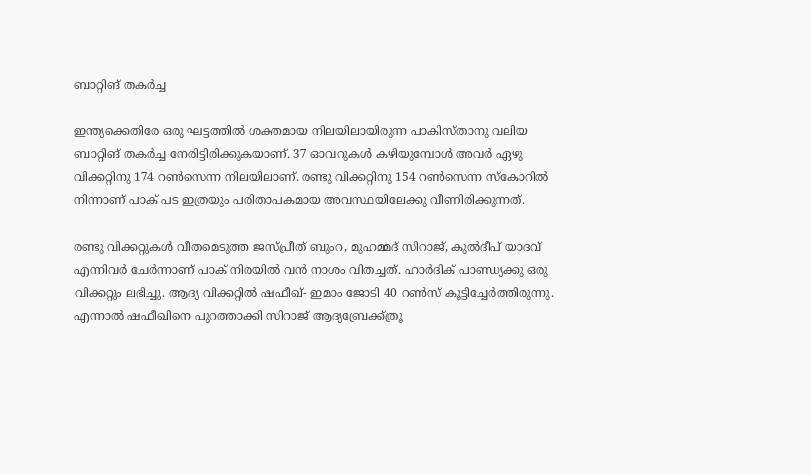ബാറ്റിങ് തകര്‍ച്ച

ഇന്ത്യക്കെതിരേ ഒരു ഘട്ടത്തില്‍ ശക്തമായ നിലയിലായിരുന്ന പാകിസ്താനു വലിയ ബാറ്റിങ് തകര്‍ച്ച നേരിട്ടിരിക്കുകയാണ്. 37 ഓവറുകള്‍ കഴിയുമ്പോള്‍ അവര്‍ ഏഴു വിക്കറ്റിനു 174 റണ്‍സെന്ന നിലയിലാണ്. രണ്ടു വിക്കറ്റിനു 154 റണ്‍സെന്ന സ്‌കോറില്‍ നിന്നാണ് പാക് പട ഇത്രയും പരിതാപകമായ അവസ്ഥയിലേക്കു വീണിരിക്കുന്നത്.

രണ്ടു വിക്കറ്റുകള്‍ വീതമെടുത്ത ജസ്പ്രീത് ബുംറ, മുഹമ്മദ് സിറാജ്, കുല്‍ദീപ് യാദവ് എന്നിവര്‍ ചേര്‍ന്നാണ് പാക് നിരയില്‍ വന്‍ നാശം വിതച്ചത്. ഹാര്‍ദിക് പാണ്ഡ്യക്കു ഒരു വിക്കറ്റും ലഭിച്ചു. ആദ്യ വിക്കറ്റില്‍ ഷഫീഖ്- ഇമാം ജോടി 40 റണ്‍സ് കൂട്ടിച്ചേര്‍ത്തിരുന്നു. എന്നാല്‍ ഷഫീഖിനെ പുറത്താക്കി സിറാജ് ആദ്യബ്രേക്ക്ത്രൂ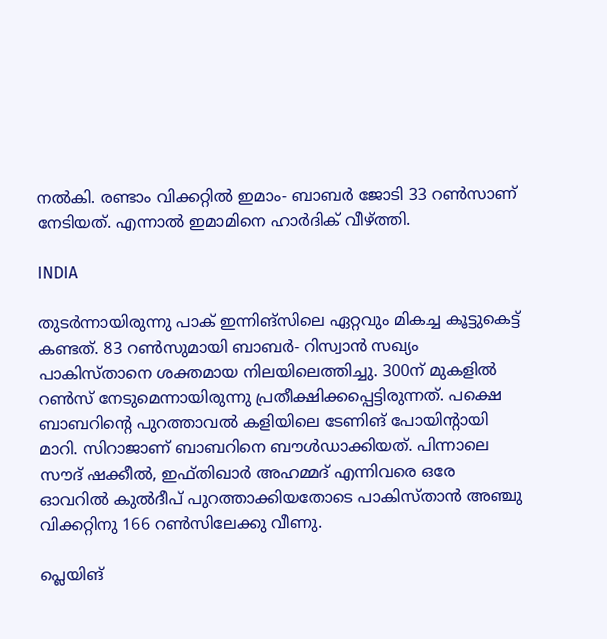നല്‍കി. രണ്ടാം വിക്കറ്റില്‍ ഇമാം- ബാബര്‍ ജോടി 33 റണ്‍സാണ് നേടിയത്. എന്നാല്‍ ഇമാമിനെ ഹാര്‍ദിക് വീഴ്ത്തി.

INDIA

തുടര്‍ന്നായിരുന്നു പാക് ഇന്നിങ്‌സിലെ ഏറ്റവും മികച്ച കൂട്ടുകെട്ട് കണ്ടത്. 83 റണ്‍സുമായി ബാബര്‍- റിസ്വാന്‍ സഖ്യം പാകിസ്താനെ ശക്തമായ നിലയിലെത്തിച്ചു. 300ന് മുകളില്‍ റണ്‍സ് നേടുമെന്നായിരുന്നു പ്രതീക്ഷിക്കപ്പെട്ടിരുന്നത്. പക്ഷെ ബാബറിന്റെ പുറത്താവല്‍ കളിയിലെ ടേണിങ് പോയിന്റായി മാറി. സിറാജാണ് ബാബറിനെ ബൗള്‍ഡാക്കിയത്. പിന്നാലെ സൗദ് ഷക്കീല്‍, ഇഫ്തിഖാര്‍ അഹമ്മദ് എന്നിവരെ ഒരേ ഓവറില്‍ കുല്‍ദീപ് പുറത്താക്കിയതോടെ പാകിസ്താന്‍ അഞ്ചു വിക്കറ്റിനു 166 റണ്‍സിലേക്കു വീണു.

പ്ലെയിങ്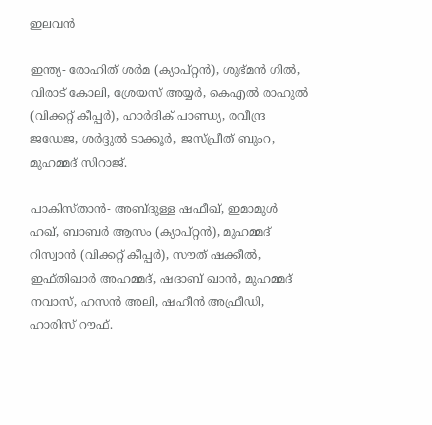ഇലവന്‍

ഇന്ത്യ- രോഹിത് ശര്‍മ (ക്യാപ്റ്റന്‍), ശുഭ്മന്‍ ഗില്‍, വിരാട് കോലി, ശ്രേയസ് അയ്യര്‍, കെഎല്‍ രാഹുല്‍ (വിക്കറ്റ് കീപ്പര്‍), ഹാര്‍ദിക് പാണ്ഡ്യ, രവീന്ദ്ര ജഡേജ, ശര്‍ദ്ദുല്‍ ടാക്കൂര്‍, ജസ്പ്രീത് ബുംറ, മുഹമ്മദ് സിറാജ്.

പാകിസ്താന്‍- അബ്ദുള്ള ഷഫീഖ്, ഇമാമുള്‍ ഹഖ്, ബാബര്‍ ആസം (ക്യാപ്റ്റന്‍), മുഹമ്മദ് റിസ്വാന്‍ (വിക്കറ്റ് കീപ്പര്‍), സൗത് ഷക്കീല്‍, ഇഫ്തിഖാര്‍ അഹമ്മദ്, ഷദാബ് ഖാന്‍, മുഹമ്മദ് നവാസ്, ഹസന്‍ അലി, ഷഹീന്‍ അഫ്രീഡി, ഹാരിസ് റൗഫ്.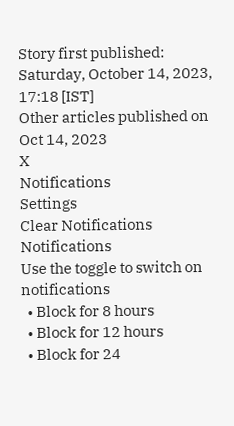Story first published: Saturday, October 14, 2023, 17:18 [IST]
Other articles published on Oct 14, 2023
X
Notifications
Settings
Clear Notifications
Notifications
Use the toggle to switch on notifications
  • Block for 8 hours
  • Block for 12 hours
  • Block for 24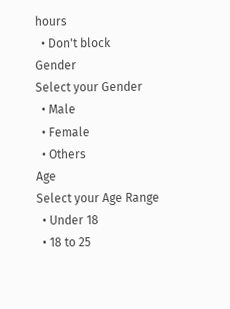hours
  • Don't block
Gender
Select your Gender
  • Male
  • Female
  • Others
Age
Select your Age Range
  • Under 18
  • 18 to 25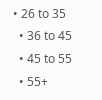• 26 to 35
  • 36 to 45
  • 45 to 55
  • 55+